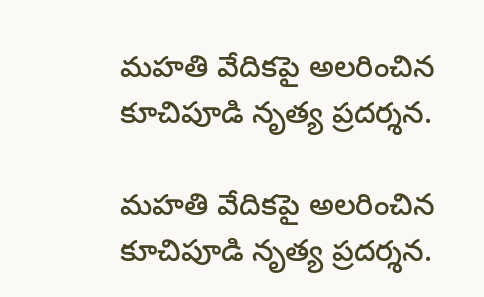మహతి వేదికపై అలరించిన కూచిపూడి నృత్య ప్రదర్శన.

మహతి వేదికపై అలరించిన కూచిపూడి నృత్య ప్రదర్శన.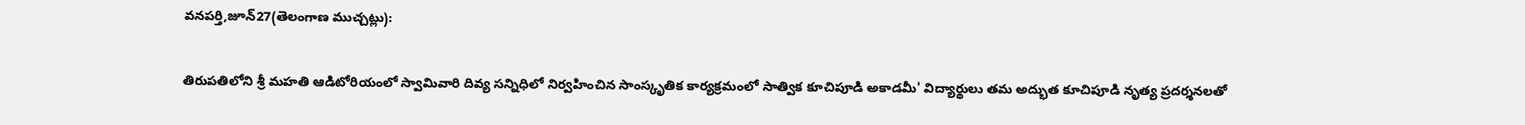వనపర్తి,జూన్27(తెలంగాణ ముచ్చట్లు):

తిరుపతిలోని శ్రీ మహతి ఆడిటోరియంలో స్వామివారి దివ్య సన్నిధిలో నిర్వహించిన సాంస్కృతిక కార్యక్రమంలో సాత్విక కూచిపూడి అకాడమీ' విద్యార్థులు తమ అద్భుత కూచిపూడి నృత్య ప్రదర్శనలతో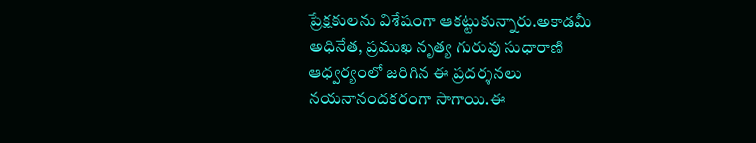ప్రేక్షకులను విశేషంగా ఆకట్టుకున్నారు.అకాడమీ అధినేత, ప్రముఖ నృత్య గురువు సుధారాణి ఆధ్వర్యంలో జరిగిన ఈ ప్రదర్శనలు నయనానందకరంగా సాగాయి.ఈ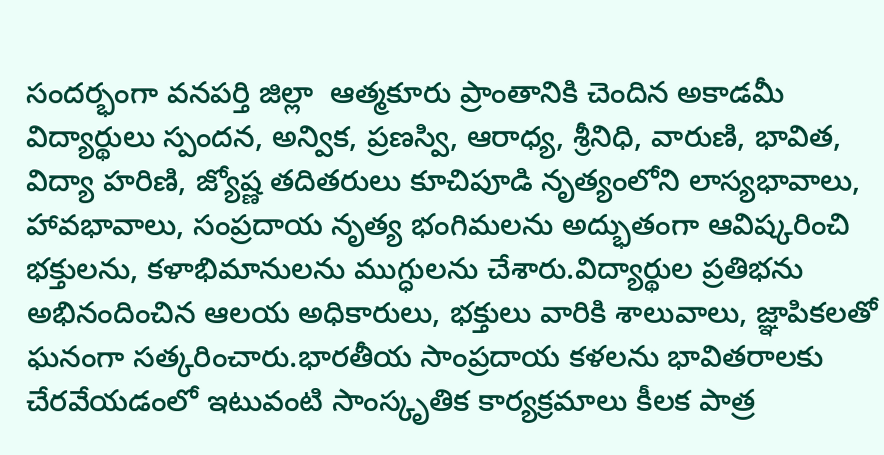సందర్భంగా వనపర్తి జిల్లా  ఆత్మకూరు ప్రాంతానికి చెందిన అకాడమీ విద్యార్థులు స్పందన, అన్విక, ప్రణస్వి, ఆరాధ్య, శ్రీనిధి, వారుణి, భావిత, విద్యా హరిణి, జ్యోష్ణ తదితరులు కూచిపూడి నృత్యంలోని లాస్యభావాలు, హావభావాలు, సంప్రదాయ నృత్య భంగిమలను అద్భుతంగా ఆవిష్కరించి భక్తులను, కళాభిమానులను ముగ్ధులను చేశారు.విద్యార్థుల ప్రతిభను అభినందించిన ఆలయ అధికారులు, భక్తులు వారికి శాలువాలు, జ్ఞాపికలతో ఘనంగా సత్కరించారు.భారతీయ సాంప్రదాయ కళలను భావితరాలకు చేరవేయడంలో ఇటువంటి సాంస్కృతిక కార్యక్రమాలు కీలక పాత్ర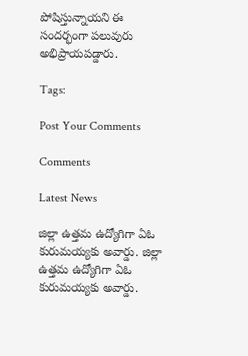పోషిస్తున్నాయని ఈ సందర్భంగా పలువురు అభిప్రాయపడ్డారు.

Tags:

Post Your Comments

Comments

Latest News

జిల్లా ఉత్తమ ఉద్యోగిగా ఏఓ కురుమయ్యకు అవార్డు. జిల్లా ఉత్తమ ఉద్యోగిగా ఏఓ కురుమయ్యకు అవార్డు.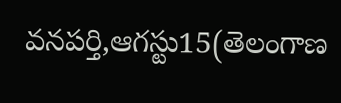వనపర్తి,ఆగస్టు15(తెలంగాణ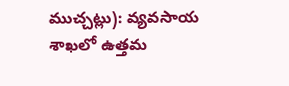ముచ్చట్లు): వ్యవసాయ శాఖలో ఉత్తమ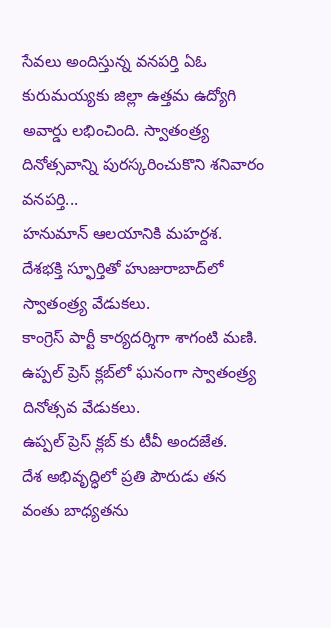సేవలు అందిస్తున్న వనపర్తి ఏఓ కురుమయ్యకు జిల్లా ఉత్తమ ఉద్యోగి అవార్డు లభించింది. స్వాతంత్ర్య దినోత్సవాన్ని పురస్కరించుకొని శనివారం వనపర్తి...
హనుమాన్ ఆలయానికి మహర్దశ.
దేశభక్తి స్ఫూర్తితో హుజురాబాద్‌లో స్వాతంత్ర్య వేడుకలు.
కాంగ్రెస్ పార్టీ కార్యదర్శిగా శాగంటి మణి.
ఉప్పల్ ప్రెస్ క్లబ్‌లో ఘనంగా స్వాతంత్ర్య దినోత్సవ వేడుకలు.
ఉప్పల్ ప్రెస్ క్లబ్‌ కు టీవీ అందజేత.
దేశ అభివృద్ధిలో ప్రతి పౌరుడు తన వంతు బాధ్యతను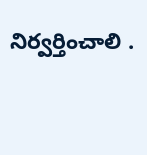నిర్వర్తించాలి .